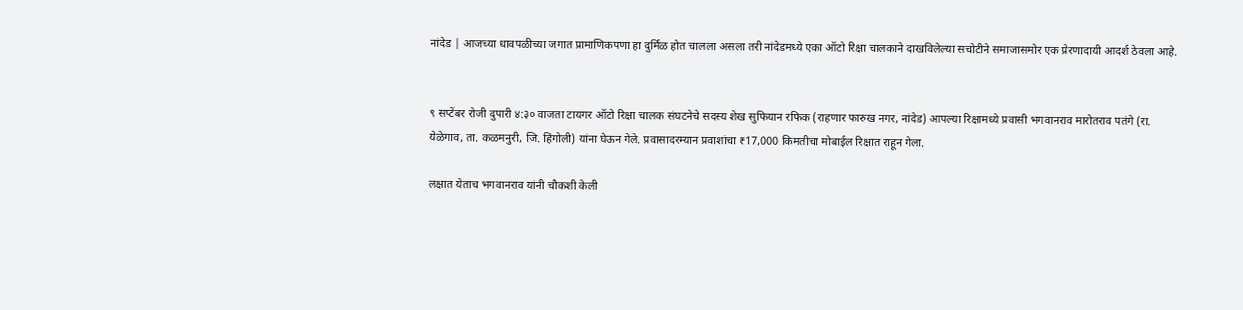नांदेड | आजच्या धावपळीच्या जगात प्रामाणिकपणा हा दुर्मिळ होत चालला असला तरी नांदेडमध्ये एका ऑटो रिक्षा चालकाने दाखविलेल्या सचोटीने समाजासमोर एक प्रेरणादायी आदर्श ठेवला आहे.


९ सप्टेंबर रोजी दुपारी ४:३० वाजता टायगर ऑटो रिक्षा चालक संघटनेचे सदस्य शेख सुफियान रफिक (राहणार फारुख नगर, नांदेड) आपल्या रिक्षामध्ये प्रवासी भगवानराव मारोतराव पतंगे (रा. येळेगाव, ता. कळमनुरी, जि. हिंगोली) यांना घेऊन गेले. प्रवासादरम्यान प्रवाशांचा ₹17,000 किमतीचा मोबाईल रिक्षात राहून गेला.

लक्षात येताच भगवानराव यांनी चौकशी केली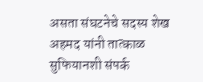असता संघटनेचे सदस्य शेख अहमद यांनी तात्काळ सुफियानशी संपर्क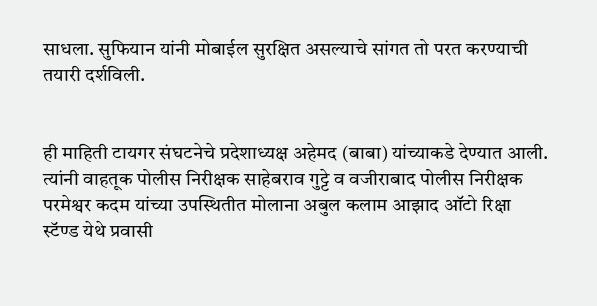साधला. सुफियान यांनी मोबाईल सुरक्षित असल्याचे सांगत तो परत करण्याची तयारी दर्शविली.


ही माहिती टायगर संघटनेचे प्रदेशाध्यक्ष अहेमद (बाबा) यांच्याकडे देण्यात आली. त्यांनी वाहतूक पोलीस निरीक्षक साहेबराव गुट्टे व वजीराबाद पोलीस निरीक्षक परमेश्वर कदम यांच्या उपस्थितीत मोलाना अबुल कलाम आझाद ऑटो रिक्षा स्टॅण्ड येथे प्रवासी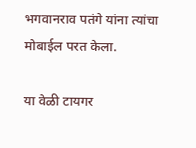भगवानराव पतंगे यांना त्यांचा मोबाईल परत केला.

या वेळी टायगर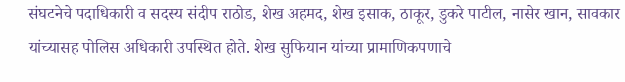संघटनेचे पदाधिकारी व सदस्य संदीप राठोड, शेख अहमद, शेख इसाक, ठाकूर, डुकरे पाटील, नासेर खान, सावकार यांच्यासह पोलिस अधिकारी उपस्थित होते. शेख सुफियान यांच्या प्रामाणिकपणाचे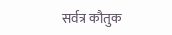सर्वत्र कौतुक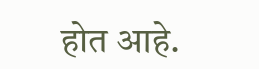होत आहे.